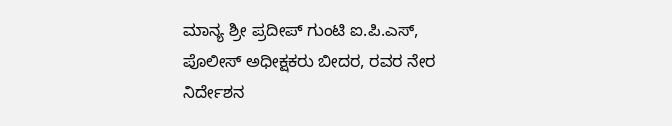ಮಾನ್ಯ ಶ್ರೀ ಪ್ರದೀಪ್ ಗುಂಟಿ ಐ.ಪಿ.ಎಸ್, ಪೊಲೀಸ್ ಅಧೀಕ್ಷಕರು ಬೀದರ, ರವರ ನೇರ ನಿರ್ದೇಶನ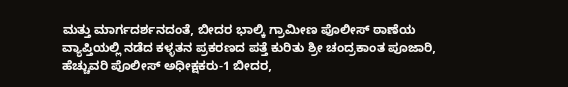ಮತ್ತು ಮಾರ್ಗದರ್ಶನದಂತೆ, ಬೀದರ ಭಾಲ್ಕಿ ಗ್ರಾಮೀಣ ಪೊಲೀಸ್ ಠಾಣೆಯ ವ್ಯಾಪ್ತಿಯಲ್ಲಿ ನಡೆದ ಕಳ್ಳತನ ಪ್ರಕರಣದ ಪತ್ತೆ ಕುರಿತು ಶ್ರೀ ಚಂದ್ರಕಾಂತ ಪೂಜಾರಿ, ಹೆಚ್ಚುವರಿ ಪೊಲೀಸ್ ಅಧೀಕ್ಷಕರು-1 ಬೀದರ,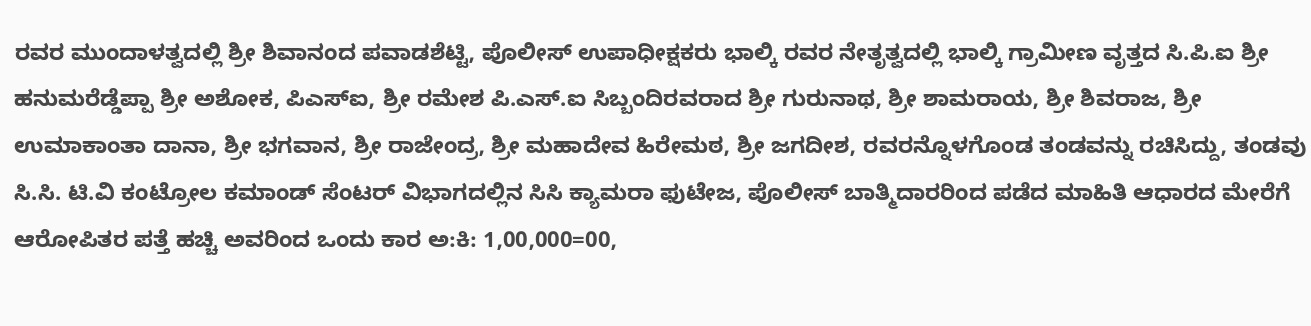ರವರ ಮುಂದಾಳತ್ವದಲ್ಲಿ ಶ್ರೀ ಶಿವಾನಂದ ಪವಾಡಶೆಟ್ಟಿ, ಪೊಲೀಸ್ ಉಪಾಧೀಕ್ಷಕರು ಭಾಲ್ಕಿ ರವರ ನೇತೃತ್ವದಲ್ಲಿ ಭಾಲ್ಕಿ ಗ್ರಾಮೀಣ ವೃತ್ತದ ಸಿ.ಪಿ.ಐ ಶ್ರೀ ಹನುಮರೆಡ್ಡೆಪ್ಪಾ ಶ್ರೀ ಅಶೋಕ, ಪಿಎಸ್ಐ, ಶ್ರೀ ರಮೇಶ ಪಿ.ಎಸ್.ಐ ಸಿಬ್ಬಂದಿರವರಾದ ಶ್ರೀ ಗುರುನಾಥ, ಶ್ರೀ ಶಾಮರಾಯ, ಶ್ರೀ ಶಿವರಾಜ, ಶ್ರೀ ಉಮಾಕಾಂತಾ ದಾನಾ, ಶ್ರೀ ಭಗವಾನ, ಶ್ರೀ ರಾಜೇಂದ್ರ, ಶ್ರೀ ಮಹಾದೇವ ಹಿರೇಮಠ, ಶ್ರೀ ಜಗದೀಶ, ರವರನ್ನೊಳಗೊಂಡ ತಂಡವನ್ನು ರಚಿಸಿದ್ದು, ತಂಡವು ಸಿ.ಸಿ. ಟಿ.ವಿ ಕಂಟ್ರೋಲ ಕಮಾಂಡ್ ಸೆಂಟರ್ ವಿಭಾಗದಲ್ಲಿನ ಸಿಸಿ ಕ್ಯಾಮರಾ ಫುಟೇಜ, ಪೊಲೀಸ್ ಬಾತ್ಮಿದಾರರಿಂದ ಪಡೆದ ಮಾಹಿತಿ ಆಧಾರದ ಮೇರೆಗೆ ಆರೋಪಿತರ ಪತ್ತೆ ಹಚ್ಚಿ ಅವರಿಂದ ಒಂದು ಕಾರ ಅ:ಕಿ: 1,00,000=00,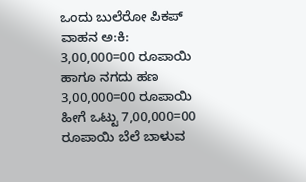ಒಂದು ಬುಲೆರೋ ಪಿಕಪ್ ವಾಹನ ಅ:ಕಿ: 3,00,000=00 ರೂಪಾಯಿ ಹಾಗೂ ನಗದು ಹಣ 3,00,000=00 ರೂಪಾಯಿ ಹೀಗೆ ಒಟ್ಟು 7,00,000=00 ರೂಪಾಯಿ ಬೆಲೆ ಬಾಳುವ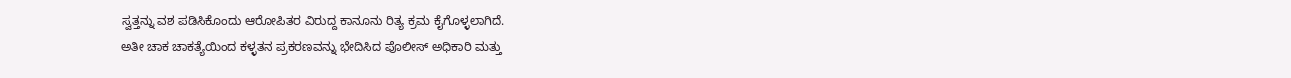ಸ್ವತ್ತನ್ನು ವಶ ಪಡಿಸಿಕೊಂದು ಆರೋಪಿತರ ವಿರುದ್ದ ಕಾನೂನು ರಿತ್ಯ ಕ್ರಮ ಕೈಗೊಳ್ಳಲಾಗಿದೆ.
ಅತೀ ಚಾಕ ಚಾಕತ್ಯೆಯಿಂದ ಕಳ್ಳತನ ಪ್ರಕರಣವನ್ನು ಭೇದಿಸಿದ ಪೊಲೀಸ್ ಅಧಿಕಾರಿ ಮತ್ತು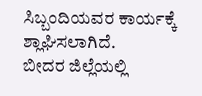ಸಿಬ್ಬಂದಿಯವರ ಕಾರ್ಯಕ್ಕೆ ಶ್ಲಾಘಿಸಲಾಗಿದೆ.
ಬೀದರ ಜಿಲ್ಲೆಯಲ್ಲಿ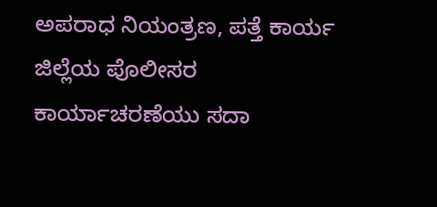ಅಪರಾಧ ನಿಯಂತ್ರಣ, ಪತ್ತೆ ಕಾರ್ಯ ಜಿಲ್ಲೆಯ ಪೊಲೀಸರ ಕಾರ್ಯಾಚರಣೆಯು ಸದಾ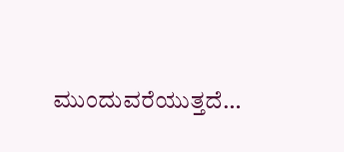ಮುಂದುವರೆಯುತ್ತದೆ…